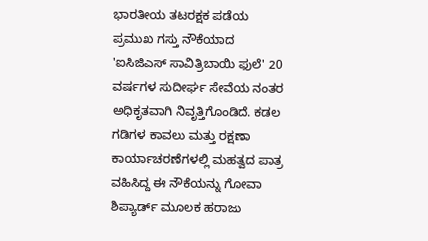ಭಾರತೀಯ ತಟರಕ್ಷಕ ಪಡೆಯ ಪ್ರಮುಖ ಗಸ್ತು ನೌಕೆಯಾದ 'ಐಸಿಜಿಎಸ್ ಸಾವಿತ್ರಿಬಾಯಿ ಫುಲೆ' 20 ವರ್ಷಗಳ ಸುದೀರ್ಘ ಸೇವೆಯ ನಂತರ ಅಧಿಕೃತವಾಗಿ ನಿವೃತ್ತಿಗೊಂಡಿದೆ. ಕಡಲ ಗಡಿಗಳ ಕಾವಲು ಮತ್ತು ರಕ್ಷಣಾ ಕಾರ್ಯಾಚರಣೆಗಳಲ್ಲಿ ಮಹತ್ವದ ಪಾತ್ರ ವಹಿಸಿದ್ದ ಈ ನೌಕೆಯನ್ನು ಗೋವಾ ಶಿಪ್ಯಾರ್ಡ್ ಮೂಲಕ ಹರಾಜು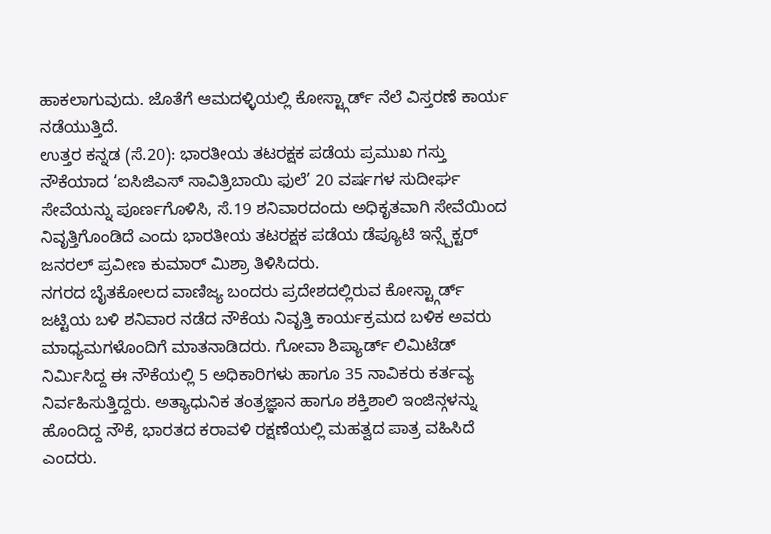ಹಾಕಲಾಗುವುದು. ಜೊತೆಗೆ ಆಮದಳ್ಳಿಯಲ್ಲಿ ಕೋಸ್ಟ್ಗಾರ್ಡ್ ನೆಲೆ ವಿಸ್ತರಣೆ ಕಾರ್ಯ ನಡೆಯುತ್ತಿದೆ.
ಉತ್ತರ ಕನ್ನಡ (ಸೆ.20): ಭಾರತೀಯ ತಟರಕ್ಷಕ ಪಡೆಯ ಪ್ರಮುಖ ಗಸ್ತು ನೌಕೆಯಾದ ‘ಐಸಿಜಿಎಸ್ ಸಾವಿತ್ರಿಬಾಯಿ ಫುಲೆ’ 20 ವರ್ಷಗಳ ಸುದೀರ್ಘ ಸೇವೆಯನ್ನು ಪೂರ್ಣಗೊಳಿಸಿ, ಸೆ.19 ಶನಿವಾರದಂದು ಅಧಿಕೃತವಾಗಿ ಸೇವೆಯಿಂದ ನಿವೃತ್ತಿಗೊಂಡಿದೆ ಎಂದು ಭಾರತೀಯ ತಟರಕ್ಷಕ ಪಡೆಯ ಡೆಪ್ಯೂಟಿ ಇನ್ಸ್ಪೆಕ್ಟರ್ ಜನರಲ್ ಪ್ರವೀಣ ಕುಮಾರ್ ಮಿಶ್ರಾ ತಿಳಿಸಿದರು.
ನಗರದ ಬೈತಕೋಲದ ವಾಣಿಜ್ಯ ಬಂದರು ಪ್ರದೇಶದಲ್ಲಿರುವ ಕೋಸ್ಟ್ಗಾರ್ಡ್ ಜಟ್ಟಿಯ ಬಳಿ ಶನಿವಾರ ನಡೆದ ನೌಕೆಯ ನಿವೃತ್ತಿ ಕಾರ್ಯಕ್ರಮದ ಬಳಿಕ ಅವರು ಮಾಧ್ಯಮಗಳೊಂದಿಗೆ ಮಾತನಾಡಿದರು. ಗೋವಾ ಶಿಪ್ಯಾರ್ಡ್ ಲಿಮಿಟೆಡ್ ನಿರ್ಮಿಸಿದ್ದ ಈ ನೌಕೆಯಲ್ಲಿ 5 ಅಧಿಕಾರಿಗಳು ಹಾಗೂ 35 ನಾವಿಕರು ಕರ್ತವ್ಯ ನಿರ್ವಹಿಸುತ್ತಿದ್ದರು. ಅತ್ಯಾಧುನಿಕ ತಂತ್ರಜ್ಞಾನ ಹಾಗೂ ಶಕ್ತಿಶಾಲಿ ಇಂಜಿನ್ಗಳನ್ನು ಹೊಂದಿದ್ದ ನೌಕೆ, ಭಾರತದ ಕರಾವಳಿ ರಕ್ಷಣೆಯಲ್ಲಿ ಮಹತ್ವದ ಪಾತ್ರ ವಹಿಸಿದೆ ಎಂದರು.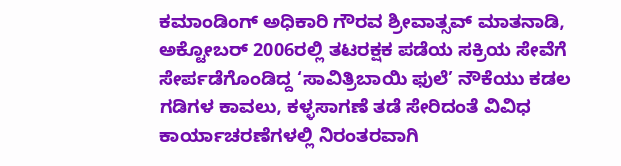ಕಮಾಂಡಿಂಗ್ ಅಧಿಕಾರಿ ಗೌರವ ಶ್ರೀವಾತ್ಸವ್ ಮಾತನಾಡಿ, ಅಕ್ಟೋಬರ್ 2006ರಲ್ಲಿ ತಟರಕ್ಷಕ ಪಡೆಯ ಸಕ್ರಿಯ ಸೇವೆಗೆ ಸೇರ್ಪಡೆಗೊಂಡಿದ್ದ ‘ಸಾವಿತ್ರಿಬಾಯಿ ಫುಲೆ’ ನೌಕೆಯು ಕಡಲ ಗಡಿಗಳ ಕಾವಲು, ಕಳ್ಳಸಾಗಣೆ ತಡೆ ಸೇರಿದಂತೆ ವಿವಿಧ ಕಾರ್ಯಾಚರಣೆಗಳಲ್ಲಿ ನಿರಂತರವಾಗಿ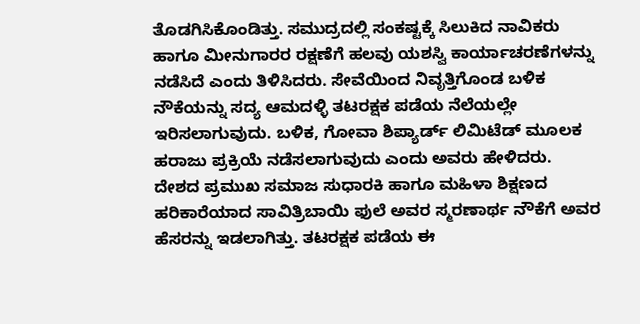ತೊಡಗಿಸಿಕೊಂಡಿತ್ತು. ಸಮುದ್ರದಲ್ಲಿ ಸಂಕಷ್ಟಕ್ಕೆ ಸಿಲುಕಿದ ನಾವಿಕರು ಹಾಗೂ ಮೀನುಗಾರರ ರಕ್ಷಣೆಗೆ ಹಲವು ಯಶಸ್ವಿ ಕಾರ್ಯಾಚರಣೆಗಳನ್ನು ನಡೆಸಿದೆ ಎಂದು ತಿಳಿಸಿದರು. ಸೇವೆಯಿಂದ ನಿವೃತ್ತಿಗೊಂಡ ಬಳಿಕ ನೌಕೆಯನ್ನು ಸದ್ಯ ಆಮದಳ್ಳಿ ತಟರಕ್ಷಕ ಪಡೆಯ ನೆಲೆಯಲ್ಲೇ ಇರಿಸಲಾಗುವುದು. ಬಳಿಕ, ಗೋವಾ ಶಿಪ್ಯಾರ್ಡ್ ಲಿಮಿಟೆಡ್ ಮೂಲಕ ಹರಾಜು ಪ್ರಕ್ರಿಯೆ ನಡೆಸಲಾಗುವುದು ಎಂದು ಅವರು ಹೇಳಿದರು.
ದೇಶದ ಪ್ರಮುಖ ಸಮಾಜ ಸುಧಾರಕಿ ಹಾಗೂ ಮಹಿಳಾ ಶಿಕ್ಷಣದ ಹರಿಕಾರೆಯಾದ ಸಾವಿತ್ರಿಬಾಯಿ ಫುಲೆ ಅವರ ಸ್ಮರಣಾರ್ಥ ನೌಕೆಗೆ ಅವರ ಹೆಸರನ್ನು ಇಡಲಾಗಿತ್ತು. ತಟರಕ್ಷಕ ಪಡೆಯ ಈ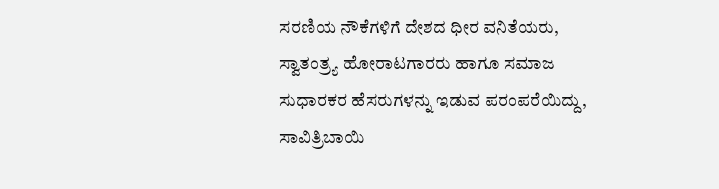ಸರಣಿಯ ನೌಕೆಗಳಿಗೆ ದೇಶದ ಧೀರ ವನಿತೆಯರು, ಸ್ವಾತಂತ್ರ್ಯ ಹೋರಾಟಗಾರರು ಹಾಗೂ ಸಮಾಜ ಸುಧಾರಕರ ಹೆಸರುಗಳನ್ನು ಇಡುವ ಪರಂಪರೆಯಿದ್ದು, ಸಾವಿತ್ರಿಬಾಯಿ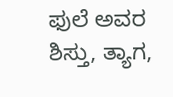ಫುಲೆ ಅವರ ಶಿಸ್ತು, ತ್ಯಾಗ,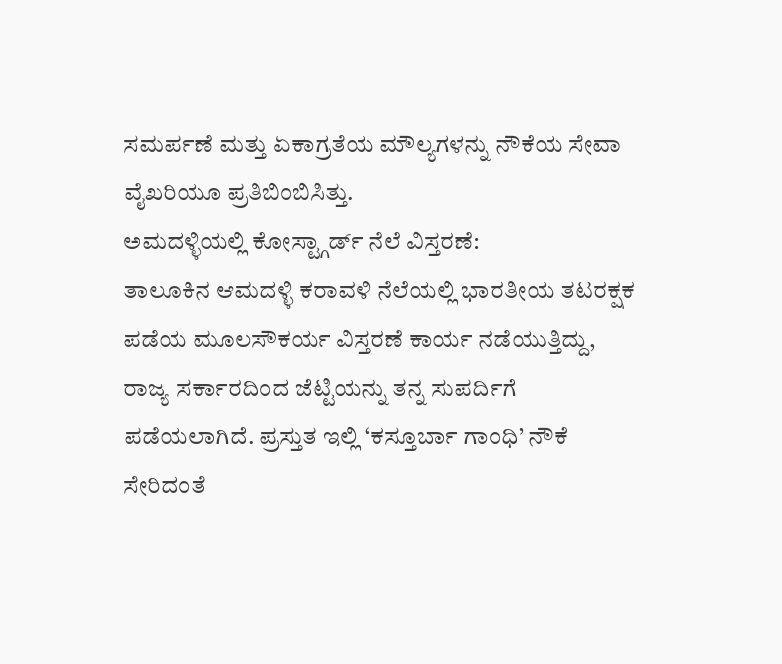ಸಮರ್ಪಣೆ ಮತ್ತು ಏಕಾಗ್ರತೆಯ ಮೌಲ್ಯಗಳನ್ನು ನೌಕೆಯ ಸೇವಾ ವೈಖರಿಯೂ ಪ್ರತಿಬಿಂಬಿಸಿತ್ತು.
ಅಮದಳ್ಳಿಯಲ್ಲಿ ಕೋಸ್ಟ್ಗಾರ್ಡ್ ನೆಲೆ ವಿಸ್ತರಣೆ:
ತಾಲೂಕಿನ ಆಮದಳ್ಳಿ ಕರಾವಳಿ ನೆಲೆಯಲ್ಲಿ ಭಾರತೀಯ ತಟರಕ್ಷಕ ಪಡೆಯ ಮೂಲಸೌಕರ್ಯ ವಿಸ್ತರಣೆ ಕಾರ್ಯ ನಡೆಯುತ್ತಿದ್ದು, ರಾಜ್ಯ ಸರ್ಕಾರದಿಂದ ಜೆಟ್ಟಿಯನ್ನು ತನ್ನ ಸುಪರ್ದಿಗೆ ಪಡೆಯಲಾಗಿದೆ. ಪ್ರಸ್ತುತ ಇಲ್ಲಿ ‘ಕಸ್ತೂರ್ಬಾ ಗಾಂಧಿ’ ನೌಕೆ ಸೇರಿದಂತೆ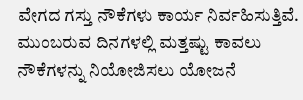ವೇಗದ ಗಸ್ತು ನೌಕೆಗಳು ಕಾರ್ಯ ನಿರ್ವಹಿಸುತ್ತಿವೆ. ಮುಂಬರುವ ದಿನಗಳಲ್ಲಿ ಮತ್ತಷ್ಟು ಕಾವಲು ನೌಕೆಗಳನ್ನು ನಿಯೋಜಿಸಲು ಯೋಜನೆ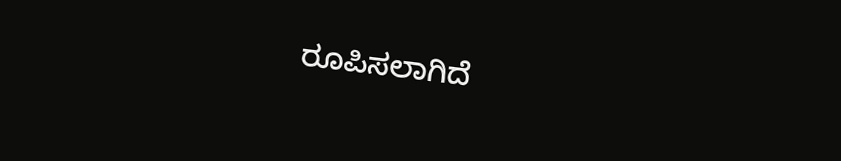ರೂಪಿಸಲಾಗಿದೆ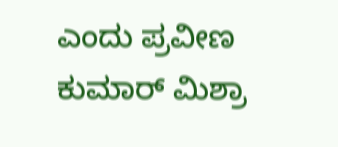ಎಂದು ಪ್ರವೀಣ ಕುಮಾರ್ ಮಿಶ್ರಾ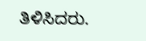ತಿಳಿಸಿದರು.